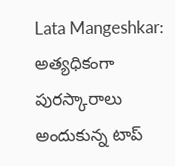Lata Mangeshkar: అత్యధికంగా పురస్కారాలు అందుకున్న టాప్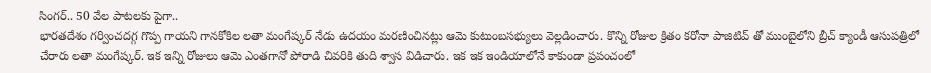సింగర్.. 50 వేల పాటలకు పైగా..
భారతదేశం గర్వించదగ్గ గొప్ప గాయని గానకోకిల లతా మంగేష్కర్ నేడు ఉదయం మరణించినట్లు ఆమె కుటుంబసభ్యులు వెల్లడించారు. కొన్ని రోజుల క్రితం కరోనా పాజిటివ్ తో ముంబైలోని బ్రీచ్ క్యాండీ ఆసుపత్రిలో చేరారు లతా మంగేష్కర్. ఇక ఇన్ని రోజులు ఆమె ఎంతగానో పోరాడి చివరికి తుది శ్వాస విడిచారు. ఇక ఇక ఇండియాలోనే కాకుండా ప్రపంచంలో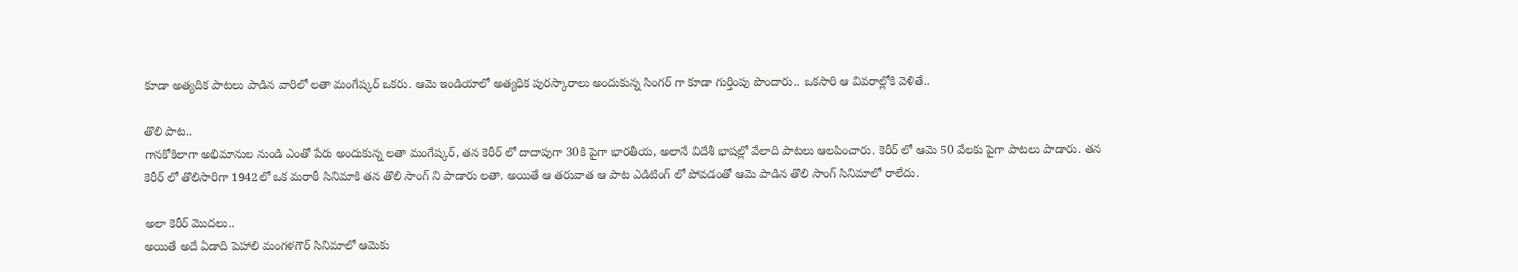కూడా అత్యదిక పాటలు పాడిన వారిలో లతా మంగేష్కర్ ఒకరు. ఆమె ఇండియాలో అత్యధిక పురస్కారాలు అందుకున్న సింగర్ గా కూడా గుర్తింపు పొందారు.. ఒకసారి ఆ వివరాల్లోకి వెళితే..

తొలి పాట..
గానకోకిలాగా అభిమానుల నుండి ఎంతో పేరు అందుకున్న లతా మంగేష్కర్, తన కెరీర్ లో దాదాపుగా 30కి పైగా భారతీయ, అలానే విదేశీ భాషల్లో వేలాది పాటలు ఆలపించారు. కెరీర్ లో ఆమె 50 వేలకు పైగా పాటలు పాడారు. తన కెరీర్ లో తొలిసారిగా 1942లో ఒక మరాఠీ సినిమాకి తన తొలి సాంగ్ ని పాడారు లతా. అయితే ఆ తరువాత ఆ పాట ఎడిటింగ్ లో పోవడంతో ఆమె పాడిన తొలి సాంగ్ సినిమాలో రాలేదు.

అలా కెరీర్ మొదలు..
అయితే అదే ఏడాది పెహాలి మంగళగౌర్ సినిమాలో ఆమెకు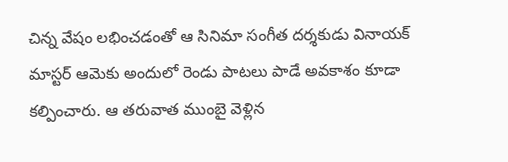చిన్న వేషం లభించడంతో ఆ సినిమా సంగీత దర్శకుడు వినాయక్ మాస్టర్ ఆమెకు అందులో రెండు పాటలు పాడే అవకాశం కూడా కల్పించారు. ఆ తరువాత ముంబై వెళ్లిన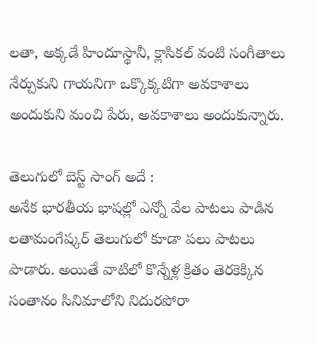లతా, అక్కడే హిందూస్థానీ, క్లాసికల్ వంటి సంగీతాలు నేర్చుకుని గాయనిగా ఒక్కొక్కటిగా అవకాశాలు అందుకుని మంచి పేరు, అవకాశాలు అందుకున్నారు.

తెలుగులో బెస్ట్ సాంగ్ అదే :
అనేక భారతీయ భాషల్లో ఎన్నో వేల పాటలు పాడిన లతామంగేష్కర్ తెలుగులో కూడా పలు పాటలు పాడారు. అయితే వాటిలో కొన్నేళ్ల క్రితం తెరకెక్కిన సంతానం సినిమాలోని నిదురపోరా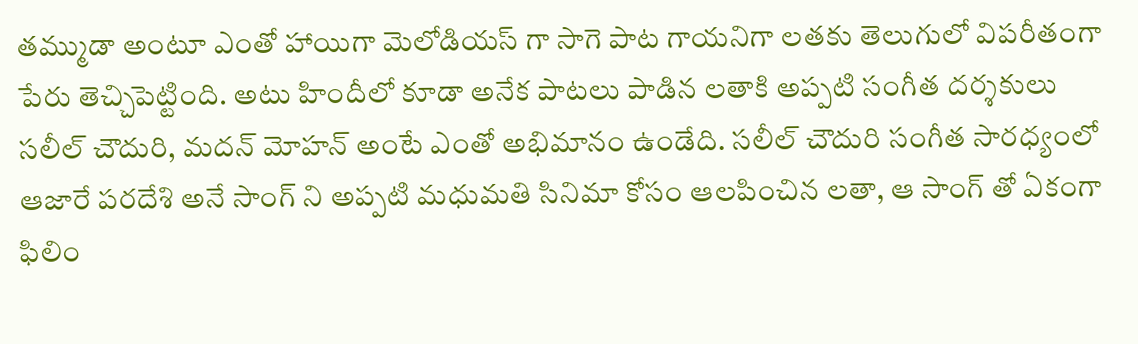తమ్ముడా అంటూ ఎంతో హాయిగా మెలోడియస్ గా సాగె పాట గాయనిగా లతకు తెలుగులో విపరీతంగా పేరు తెచ్చిపెట్టింది. అటు హిందీలో కూడా అనేక పాటలు పాడిన లతాకి అప్పటి సంగీత దర్శకులు సలీల్ చౌదురి, మదన్ మోహన్ అంటే ఎంతో అభిమానం ఉండేది. సలీల్ చౌదురి సంగీత సారధ్యంలో ఆజారే పరదేశి అనే సాంగ్ ని అప్పటి మధుమతి సినిమా కోసం ఆలపించిన లతా, ఆ సాంగ్ తో ఏకంగా ఫిలిం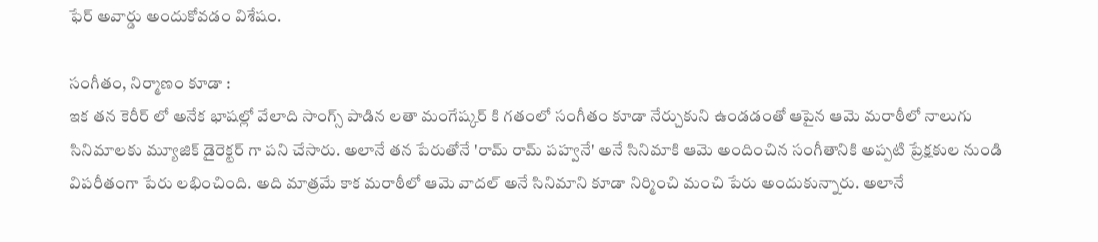ఫేర్ అవార్డు అందుకోవడం విశేషం.

సంగీతం, నిర్మాణం కూడా :
ఇక తన కెరీర్ లో అనేక భాషల్లో వేలాది సాంగ్స్ పాడిన లతా మంగేష్కర్ కి గతంలో సంగీతం కూడా నేర్చుకుని ఉండడంతో ఆపైన ఆమె మరాఠీలో నాలుగు సినిమాలకు మ్యూజిక్ డైరెక్టర్ గా పని చేసారు. అలానే తన పేరుతోనే 'రామ్ రామ్ పహ్వనే' అనే సినిమాకి ఆమె అందించిన సంగీతానికి అప్పటి ప్రేక్షకుల నుండి విపరీతంగా పేరు లభించింది. అది మాత్రమే కాక మరాఠీలో ఆమె వాదల్ అనే సినిమాని కూడా నిర్మించి మంచి పేరు అందుకున్నారు. అలానే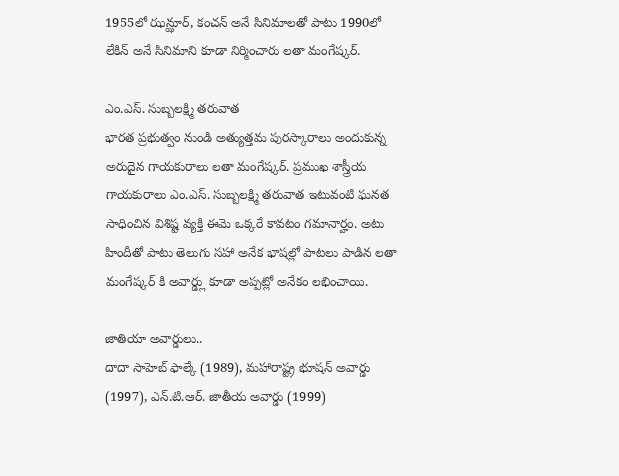1955లో ఝన్ఝూర్, కంచన్ అనే సినిమాలతో పాటు 1990లో లేకిన్ అనే సినిమాని కూడా నిర్మించారు లతా మంగేష్కర్.

ఎం.ఎస్. సుబ్బలక్ష్మి తరువాత
భారత ప్రభుత్వం నుండి అత్యుత్తమ పురస్కారాలు అందుకున్న అరుదైన గాయకురాలు లతా మంగేష్కర్. ప్రముఖ శాస్త్రీయ గాయకురాలు ఎం.ఎస్. సుబ్బలక్ష్మి తరువాత ఇటువంటి ఘనత సాధించిన విశిష్ట వ్యక్తి ఈమె ఒక్కరే కావటం గమానార్హం. అటు హిందీతో పాటు తెలుగు సహా అనేక భాషల్లో పాటలు పాడిన లతా మంగేష్కర్ కి అవార్డ్లు కూడా అప్పట్లో అనేకం లభించాయి.

జాతియా అవార్డులు..
దాదా సాహెబ్ ఫాల్కే (1989), మహారాష్ట్ర భూషన్ అవార్డు (1997), ఎన్.టి.ఆర్. జాతీయ అవార్డు (1999)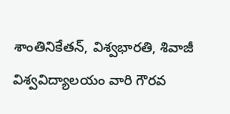శాంతినికేతన్, విశ్వభారతి, శివాజీ విశ్వవిద్యాలయం వారి గౌరవ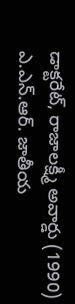డాక్టరేట్, రాజాలక్ష్మీ అవార్డు (1990) ఎ.ఎన్.ఆర్. జాతీయ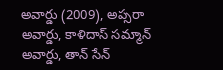అవార్డు (2009), అప్సరా అవార్డు, కాళిదాస్ సమ్మాన్ అవార్డు, తాన్ సేన్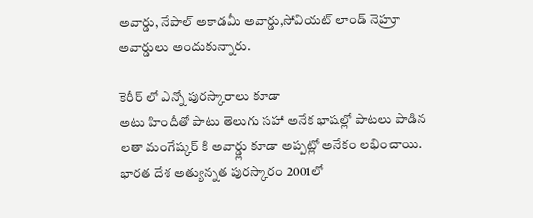అవార్డు, నేపాల్ అకాడమీ అవార్డు,సోవియట్ లాండ్ నెహ్రూ అవార్డులు అందుకున్నారు.

కెరీర్ లో ఎన్నో పురస్కారాలు కూడా
అటు హిందీతో పాటు తెలుగు సహా అనేక భాషల్లో పాటలు పాడిన లతా మంగేష్కర్ కి అవార్డ్లు కూడా అప్పట్లో అనేకం లభించాయి. భారత దేశ అత్యున్నత పురస్కారం 2001లో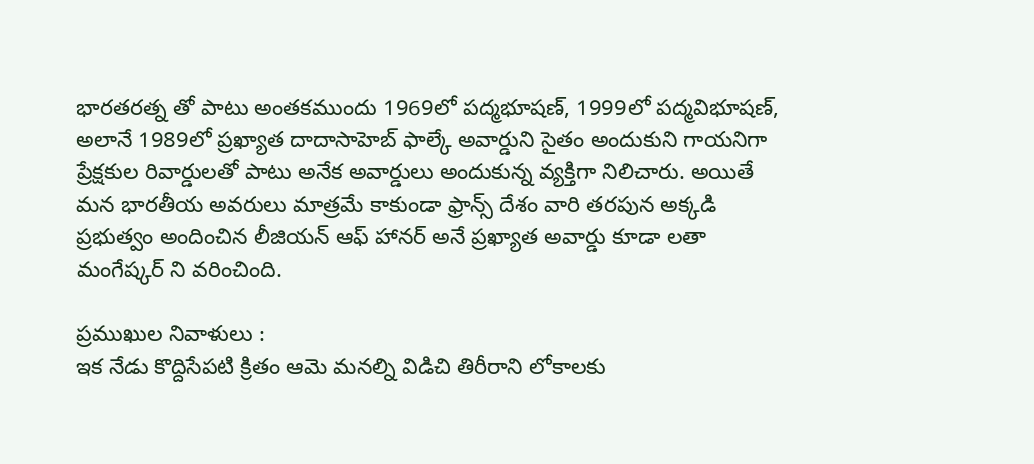భారతరత్న తో పాటు అంతకముందు 1969లో పద్మభూషణ్, 1999లో పద్మవిభూషణ్, అలానే 1989లో ప్రఖ్యాత దాదాసాహెబ్ ఫాల్కే అవార్డుని సైతం అందుకుని గాయనిగా ప్రేక్షకుల రివార్డులతో పాటు అనేక అవార్డులు అందుకున్న వ్యక్తిగా నిలిచారు. అయితే మన భారతీయ అవరులు మాత్రమే కాకుండా ఫ్రాన్స్ దేశం వారి తరపున అక్కడి ప్రభుత్వం అందించిన లీజియన్ ఆఫ్ హానర్ అనే ప్రఖ్యాత అవార్డు కూడా లతా మంగేష్కర్ ని వరించింది.

ప్రముఖుల నివాళులు :
ఇక నేడు కొద్దిసేపటి క్రితం ఆమె మనల్ని విడిచి తిరీరాని లోకాలకు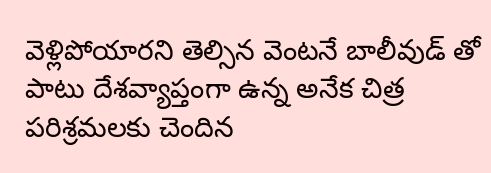వెళ్లిపోయారని తెల్సిన వెంటనే బాలీవుడ్ తో పాటు దేశవ్యాప్తంగా ఉన్న అనేక చిత్ర పరిశ్రమలకు చెందిన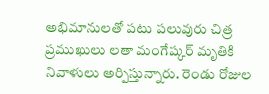అభిమానులతో పటు పలువురు చిత్ర ప్రముఖులు లతా మంగేష్కర్ మృతికి నివాళులు అర్పిస్తున్నారు. రెండు రోజుల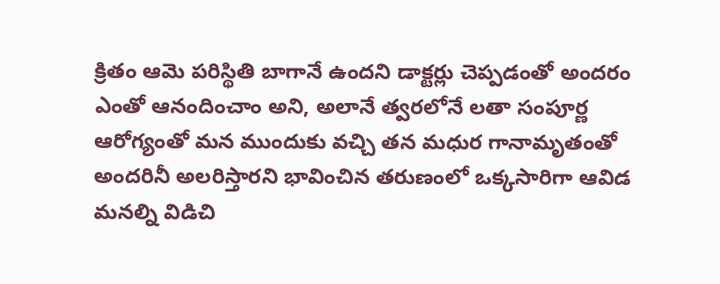క్రితం ఆమె పరిస్థితి బాగానే ఉందని డాక్టర్లు చెప్పడంతో అందరం ఎంతో ఆనందించాం అని, అలానే త్వరలోనే లతా సంపూర్ణ ఆరోగ్యంతో మన ముందుకు వచ్చి తన మధుర గానామృతంతో అందరినీ అలరిస్తారని భావించిన తరుణంలో ఒక్కసారిగా ఆవిడ మనల్ని విడిచి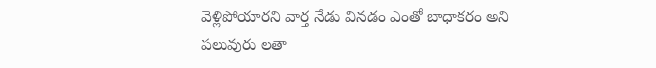వెళ్లిపోయారని వార్త నేడు వినడం ఎంతో బాధాకరం అని పలువురు లతా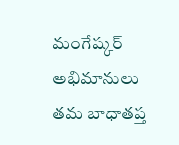మంగేష్కర్ అభిమానులు తమ బాధాతప్త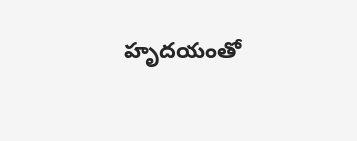హృదయంతో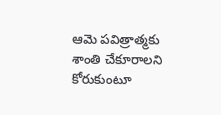ఆమె పవిత్రాత్మకు శాంతి చేకూరాలని కోరుకుంటూ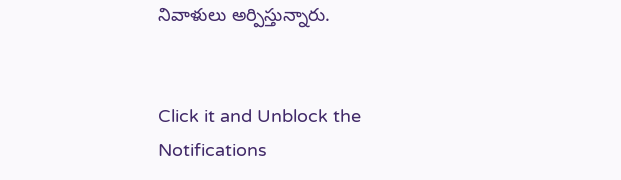నివాళులు అర్పిస్తున్నారు.


Click it and Unblock the Notifications